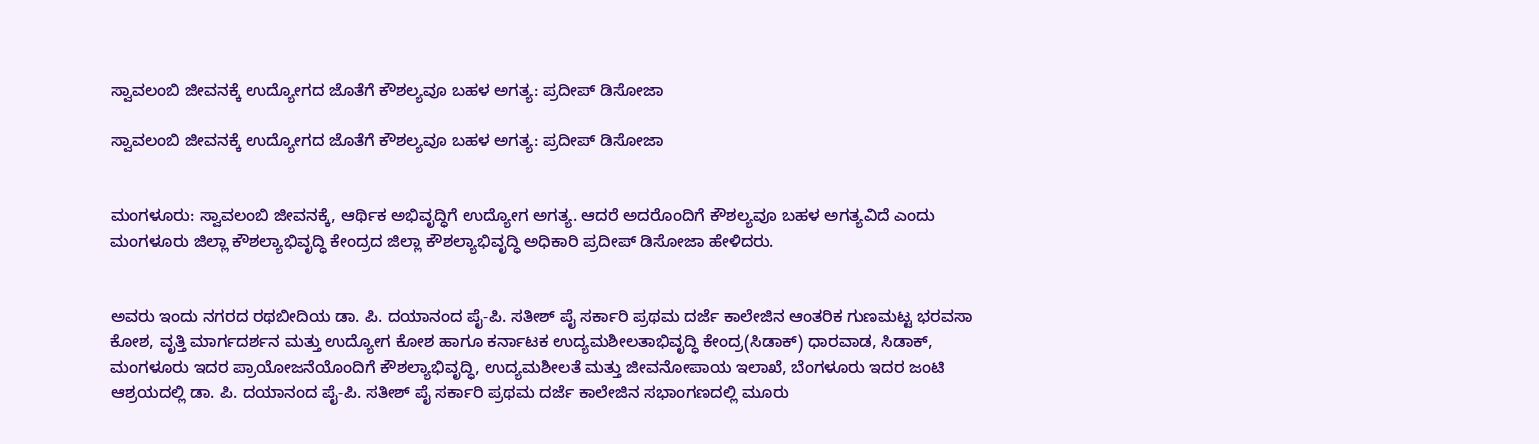ಸ್ವಾವಲಂಬಿ ಜೀವನಕ್ಕೆ ಉದ್ಯೋಗದ ಜೊತೆಗೆ ಕೌಶಲ್ಯವೂ ಬಹಳ ಅಗತ್ಯ: ಪ್ರದೀಪ್ ಡಿಸೋಜಾ

ಸ್ವಾವಲಂಬಿ ಜೀವನಕ್ಕೆ ಉದ್ಯೋಗದ ಜೊತೆಗೆ ಕೌಶಲ್ಯವೂ ಬಹಳ ಅಗತ್ಯ: ಪ್ರದೀಪ್ ಡಿಸೋಜಾ


ಮಂಗಳೂರು: ಸ್ವಾವಲಂಬಿ ಜೀವನಕ್ಕೆ, ಆರ್ಥಿಕ ಅಭಿವೃದ್ಧಿಗೆ ಉದ್ಯೋಗ ಅಗತ್ಯ. ಆದರೆ ಅದರೊಂದಿಗೆ ಕೌಶಲ್ಯವೂ ಬಹಳ ಅಗತ್ಯವಿದೆ ಎಂದು ಮಂಗಳೂರು ಜಿಲ್ಲಾ ಕೌಶಲ್ಯಾಭಿವೃದ್ಧಿ ಕೇಂದ್ರದ ಜಿಲ್ಲಾ ಕೌಶಲ್ಯಾಭಿವೃದ್ಧಿ ಅಧಿಕಾರಿ ಪ್ರದೀಪ್ ಡಿಸೋಜಾ ಹೇಳಿದರು.


ಅವರು ಇಂದು ನಗರದ ರಥಬೀದಿಯ ಡಾ. ಪಿ. ದಯಾನಂದ ಪೈ-ಪಿ. ಸತೀಶ್ ಪೈ ಸರ್ಕಾರಿ ಪ್ರಥಮ ದರ್ಜೆ ಕಾಲೇಜಿನ ಆಂತರಿಕ ಗುಣಮಟ್ಟ ಭರವಸಾ ಕೋಶ, ವೃತ್ತಿ ಮಾರ್ಗದರ್ಶನ ಮತ್ತು ಉದ್ಯೋಗ ಕೋಶ ಹಾಗೂ ಕರ್ನಾಟಕ ಉದ್ಯಮಶೀಲತಾಭಿವೃದ್ಧಿ ಕೇಂದ್ರ(ಸಿಡಾಕ್) ಧಾರವಾಡ, ಸಿಡಾಕ್, ಮಂಗಳೂರು ಇದರ ಪ್ರಾಯೋಜನೆಯೊಂದಿಗೆ ಕೌಶಲ್ಯಾಭಿವೃದ್ಧಿ, ಉದ್ಯಮಶೀಲತೆ ಮತ್ತು ಜೀವನೋಪಾಯ ಇಲಾಖೆ, ಬೆಂಗಳೂರು ಇದರ ಜಂಟಿ ಆಶ್ರಯದಲ್ಲಿ ಡಾ. ಪಿ. ದಯಾನಂದ ಪೈ-ಪಿ. ಸತೀಶ್ ಪೈ ಸರ್ಕಾರಿ ಪ್ರಥಮ ದರ್ಜೆ ಕಾಲೇಜಿನ ಸಭಾಂಗಣದಲ್ಲಿ ಮೂರು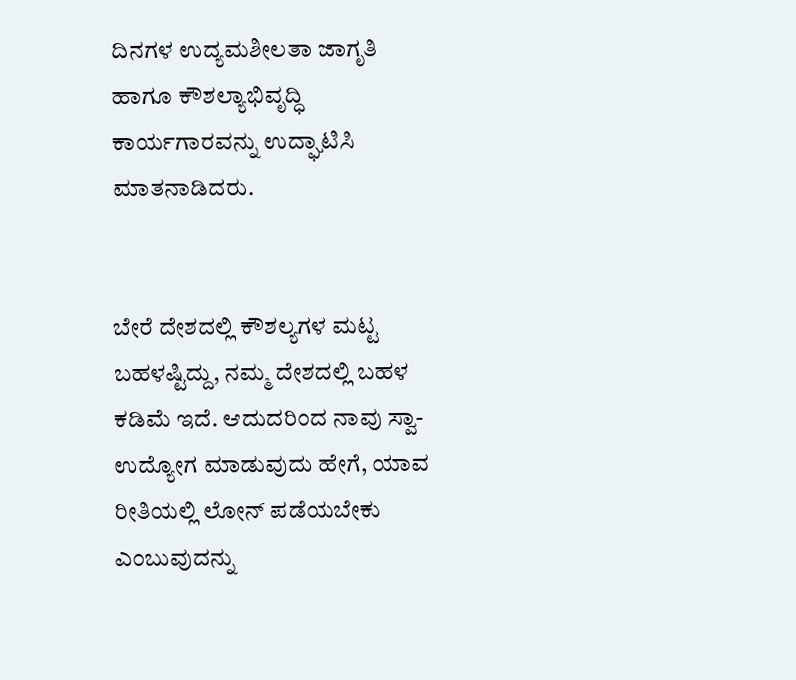ದಿನಗಳ ಉದ್ಯಮಶೀಲತಾ ಜಾಗೃತಿ ಹಾಗೂ ಕೌಶಲ್ಯಾಭಿವೃದ್ಧಿ ಕಾರ್ಯಗಾರವನ್ನು ಉದ್ಘಾಟಿಸಿ ಮಾತನಾಡಿದರು.


ಬೇರೆ ದೇಶದಲ್ಲಿ ಕೌಶಲ್ಯಗಳ ಮಟ್ಟ ಬಹಳಷ್ಟಿದ್ದು, ನಮ್ಮ ದೇಶದಲ್ಲಿ ಬಹಳ ಕಡಿಮೆ ಇದೆ. ಆದುದರಿಂದ ನಾವು ಸ್ವಾ-ಉದ್ಯೋಗ ಮಾಡುವುದು ಹೇಗೆ, ಯಾವ ರೀತಿಯಲ್ಲಿ ಲೋನ್ ಪಡೆಯಬೇಕು ಎಂಬುವುದನ್ನು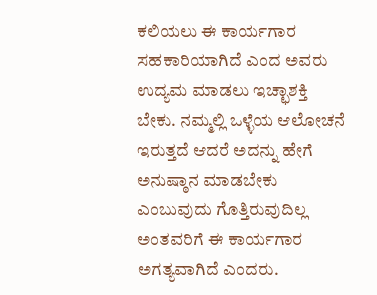ಕಲಿಯಲು ಈ ಕಾರ್ಯಗಾರ ಸಹಕಾರಿಯಾಗಿದೆ ಎಂದ ಅವರು ಉದ್ಯಮ ಮಾಡಲು ಇಚ್ಛಾಶಕ್ತಿ ಬೇಕು. ನಮ್ಮಲ್ಲಿ ಒಳ್ಳೆಯ ಆಲೋಚನೆ ಇರುತ್ತದೆ ಆದರೆ ಅದನ್ನು ಹೇಗೆ ಅನುಷ್ಠಾನ ಮಾಡಬೇಕು ಎಂಬುವುದು ಗೊತ್ತಿರುವುದಿಲ್ಲ ಅಂತವರಿಗೆ ಈ ಕಾರ್ಯಗಾರ ಅಗತ್ಯವಾಗಿದೆ ಎಂದರು.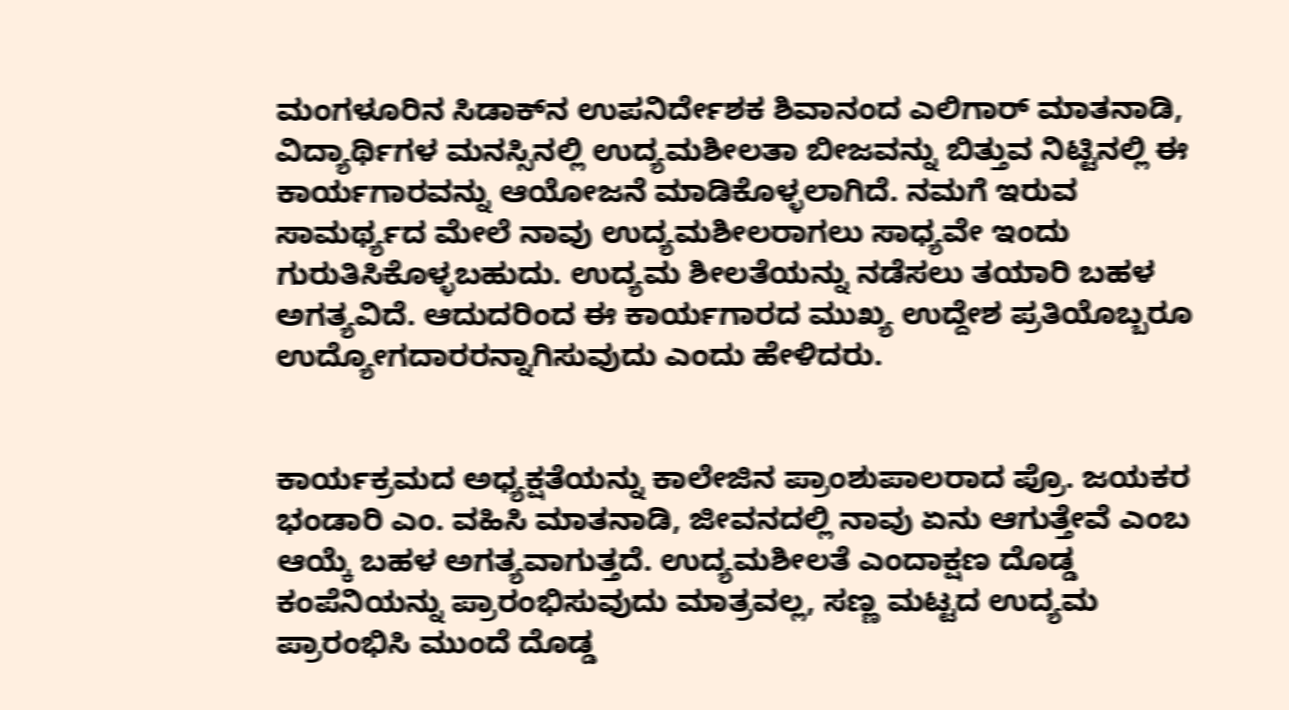ಮಂಗಳೂರಿನ ಸಿಡಾಕ್‌ನ ಉಪನಿರ್ದೇಶಕ ಶಿವಾನಂದ ಎಲಿಗಾರ್ ಮಾತನಾಡಿ, ವಿದ್ಯಾರ್ಥಿಗಳ ಮನಸ್ಸಿನಲ್ಲಿ ಉದ್ಯಮಶೀಲತಾ ಬೀಜವನ್ನು ಬಿತ್ತುವ ನಿಟ್ಟಿನಲ್ಲಿ ಈ ಕಾರ್ಯಗಾರವನ್ನು ಆಯೋಜನೆ ಮಾಡಿಕೊಳ್ಳಲಾಗಿದೆ. ನಮಗೆ ಇರುವ ಸಾಮರ್ಥ್ಯದ ಮೇಲೆ ನಾವು ಉದ್ಯಮಶೀಲರಾಗಲು ಸಾಧ್ಯವೇ ಇಂದು ಗುರುತಿಸಿಕೊಳ್ಳಬಹುದು. ಉದ್ಯಮ ಶೀಲತೆಯನ್ನು ನಡೆಸಲು ತಯಾರಿ ಬಹಳ ಅಗತ್ಯವಿದೆ. ಆದುದರಿಂದ ಈ ಕಾರ್ಯಗಾರದ ಮುಖ್ಯ ಉದ್ದೇಶ ಪ್ರತಿಯೊಬ್ಬರೂ ಉದ್ಯೋಗದಾರರನ್ನಾಗಿಸುವುದು ಎಂದು ಹೇಳಿದರು.


ಕಾರ್ಯಕ್ರಮದ ಅಧ್ಯಕ್ಷತೆಯನ್ನು ಕಾಲೇಜಿನ ಪ್ರಾಂಶುಪಾಲರಾದ ಪ್ರೊ. ಜಯಕರ ಭಂಡಾರಿ ಎಂ. ವಹಿಸಿ ಮಾತನಾಡಿ, ಜೀವನದಲ್ಲಿ ನಾವು ಏನು ಆಗುತ್ತೇವೆ ಎಂಬ ಆಯ್ಕೆ ಬಹಳ ಅಗತ್ಯವಾಗುತ್ತದೆ. ಉದ್ಯಮಶೀಲತೆ ಎಂದಾಕ್ಷಣ ದೊಡ್ಡ ಕಂಪೆನಿಯನ್ನು ಪ್ರಾರಂಭಿಸುವುದು ಮಾತ್ರವಲ್ಲ, ಸಣ್ಣ ಮಟ್ಟದ ಉದ್ಯಮ ಪ್ರಾರಂಭಿಸಿ ಮುಂದೆ ದೊಡ್ಡ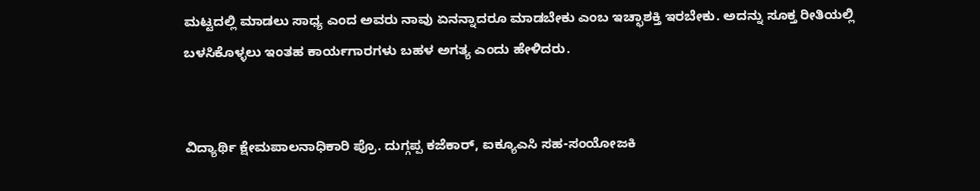ಮಟ್ಟದಲ್ಲಿ ಮಾಡಲು ಸಾಧ್ಯ ಎಂದ ಅವರು ನಾವು ಏನನ್ನಾದರೂ ಮಾಡಬೇಕು ಎಂಬ ಇಚ್ಛಾಶಕ್ತಿ ಇರಬೇಕು. ಅದನ್ನು ಸೂಕ್ತ ರೀತಿಯಲ್ಲಿ ಬಳಸಿಕೊಳ್ಳಲು ಇಂತಹ ಕಾರ್ಯಗಾರಗಳು ಬಹಳ ಅಗತ್ಯ ಎಂದು ಹೇಳಿದರು.


ವಿದ್ಯಾರ್ಥಿ ಕ್ಷೇಮಪಾಲನಾಧಿಕಾರಿ ಪ್ರೊ. ದುಗ್ಗಪ್ಪ ಕಜೆಕಾರ್, ಐಕ್ಯೂಎಸಿ ಸಹ-ಸಂಯೋಜಕಿ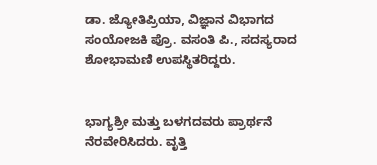ಡಾ. ಜ್ಯೋತಿಪ್ರಿಯಾ, ವಿಜ್ಞಾನ ವಿಭಾಗದ ಸಂಯೋಜಕಿ ಪ್ರೊ. ವಸಂತಿ ಪಿ., ಸದಸ್ಯರಾದ ಶೋಭಾಮಣಿ ಉಪಸ್ಥಿತರಿದ್ದರು.


ಭಾಗ್ಯಶ್ರೀ ಮತ್ತು ಬಳಗದವರು ಪ್ರಾರ್ಥನೆ ನೆರವೇರಿಸಿದರು. ವೃತ್ತಿ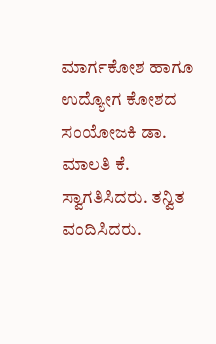ಮಾರ್ಗಕೋಶ ಹಾಗೂ ಉದ್ಯೋಗ ಕೋಶದ ಸಂಯೋಜಕಿ ಡಾ. ಮಾಲತಿ ಕೆ. ಸ್ವಾಗತಿಸಿದರು. ತನ್ವಿತ ವಂದಿಸಿದರು.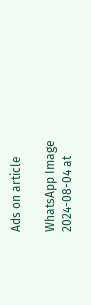Ads on article

WhatsApp Image 2024-08-04 at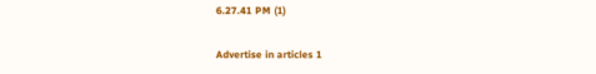6.27.41 PM (1)

Advertise in articles 1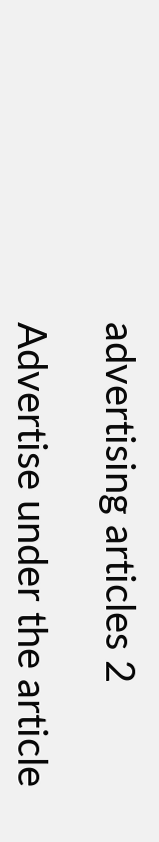advertising articles 2

Advertise under the article